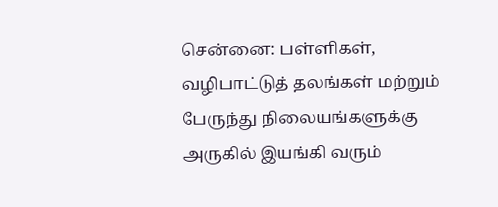சென்னை: பள்ளிகள், வழிபாட்டுத் தலங்கள் மற்றும் பேருந்து நிலையங்களுக்கு அருகில் இயங்கி வரும்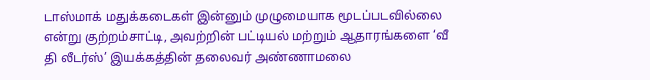டாஸ்மாக் மதுக்கடைகள் இன்னும் முழுமையாக மூடப்படவில்லை என்று குற்றம்சாட்டி, அவற்றின் பட்டியல் மற்றும் ஆதாரங்களை ‘வீ தி லீடர்ஸ்’ இயக்கத்தின் தலைவர் அண்ணாமலை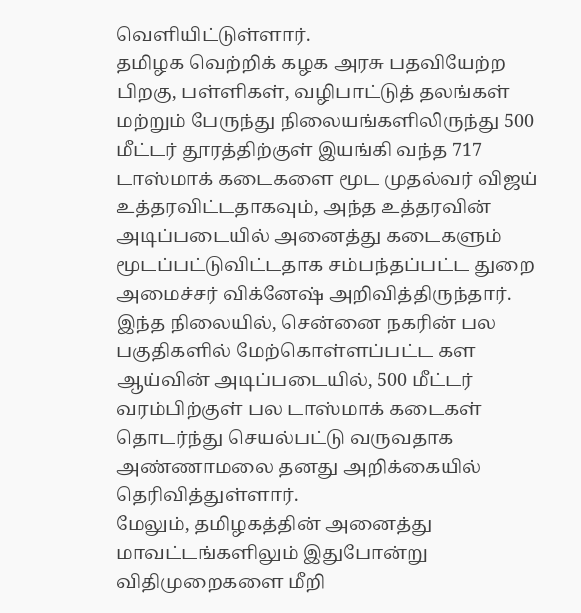வெளியிட்டுள்ளார்.
தமிழக வெற்றிக் கழக அரசு பதவியேற்ற பிறகு, பள்ளிகள், வழிபாட்டுத் தலங்கள் மற்றும் பேருந்து நிலையங்களிலிருந்து 500 மீட்டர் தூரத்திற்குள் இயங்கி வந்த 717 டாஸ்மாக் கடைகளை மூட முதல்வர் விஜய் உத்தரவிட்டதாகவும், அந்த உத்தரவின் அடிப்படையில் அனைத்து கடைகளும் மூடப்பட்டுவிட்டதாக சம்பந்தப்பட்ட துறை அமைச்சர் விக்னேஷ் அறிவித்திருந்தார்.
இந்த நிலையில், சென்னை நகரின் பல பகுதிகளில் மேற்கொள்ளப்பட்ட கள ஆய்வின் அடிப்படையில், 500 மீட்டர் வரம்பிற்குள் பல டாஸ்மாக் கடைகள் தொடர்ந்து செயல்பட்டு வருவதாக அண்ணாமலை தனது அறிக்கையில் தெரிவித்துள்ளார்.
மேலும், தமிழகத்தின் அனைத்து மாவட்டங்களிலும் இதுபோன்று விதிமுறைகளை மீறி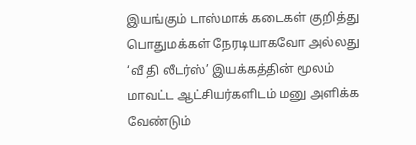இயங்கும் டாஸ்மாக் கடைகள் குறித்து பொதுமக்கள் நேரடியாகவோ அல்லது ‘வீ தி லீடர்ஸ்’ இயக்கத்தின் மூலம் மாவட்ட ஆட்சியர்களிடம் மனு அளிக்க வேண்டும்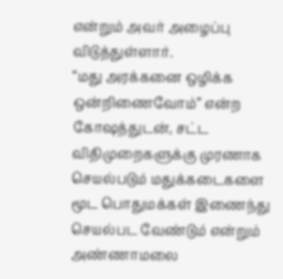என்றும் அவர் அழைப்பு விடுத்துள்ளார்.
“மது அரக்கனை ஒழிக்க ஒன்றிணைவோம்” என்ற கோஷத்துடன், சட்ட விதிமுறைகளுக்கு முரணாக செயல்படும் மதுக்கடைகளை மூட பொதுமக்கள் இணைந்து செயல்பட வேண்டும் என்றும் அண்ணாமலை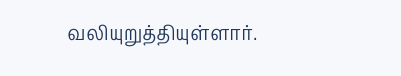வலியுறுத்தியுள்ளார்.